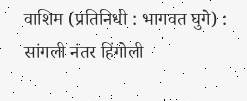वाशिम (प्रतिनिधी : भागवत घुगे) : सांगली नंतर हिंगोली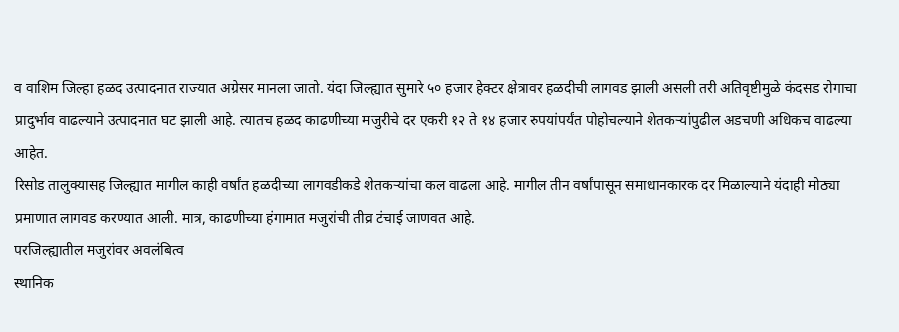व वाशिम जिल्हा हळद उत्पादनात राज्यात अग्रेसर मानला जातो. यंदा जिल्ह्यात सुमारे ५० हजार हेक्टर क्षेत्रावर हळदीची लागवड झाली असली तरी अतिवृष्टीमुळे कंदसड रोगाचा प्रादुर्भाव वाढल्याने उत्पादनात घट झाली आहे. त्यातच हळद काढणीच्या मजुरीचे दर एकरी १२ ते १४ हजार रुपयांपर्यंत पोहोचल्याने शेतकऱ्यांपुढील अडचणी अधिकच वाढल्या आहेत.
रिसोड तालुक्यासह जिल्ह्यात मागील काही वर्षांत हळदीच्या लागवडीकडे शेतकऱ्यांचा कल वाढला आहे. मागील तीन वर्षांपासून समाधानकारक दर मिळाल्याने यंदाही मोठ्या प्रमाणात लागवड करण्यात आली. मात्र, काढणीच्या हंगामात मजुरांची तीव्र टंचाई जाणवत आहे.
परजिल्ह्यातील मजुरांवर अवलंबित्व
स्थानिक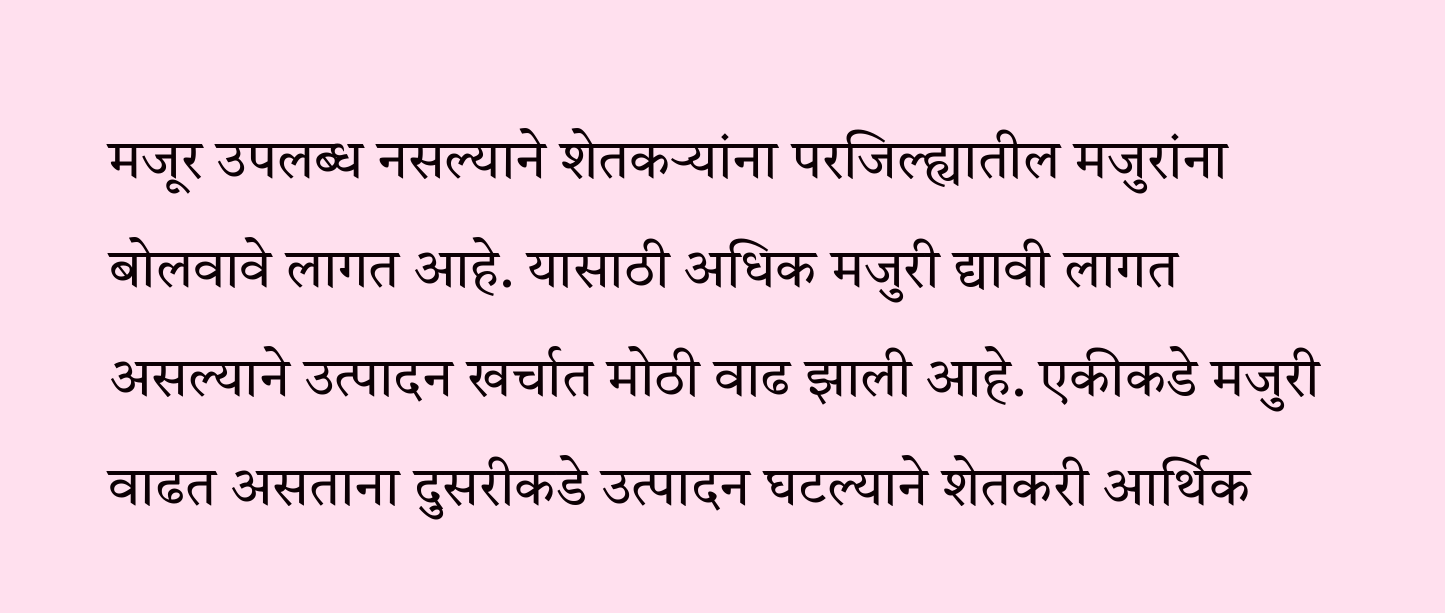मजूर उपलब्ध नसल्याने शेतकऱ्यांना परजिल्ह्यातील मजुरांना बोलवावे लागत आहे. यासाठी अधिक मजुरी द्यावी लागत असल्याने उत्पादन खर्चात मोठी वाढ झाली आहे. एकीकडे मजुरी वाढत असताना दुसरीकडे उत्पादन घटल्याने शेतकरी आर्थिक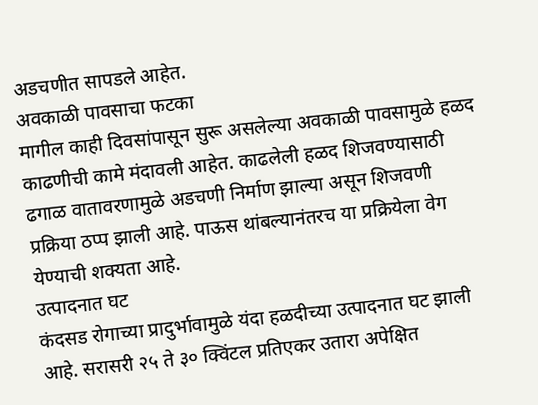अडचणीत सापडले आहेत.
अवकाळी पावसाचा फटका
मागील काही दिवसांपासून सुरू असलेल्या अवकाळी पावसामुळे हळद काढणीची कामे मंदावली आहेत. काढलेली हळद शिजवण्यासाठी ढगाळ वातावरणामुळे अडचणी निर्माण झाल्या असून शिजवणी प्रक्रिया ठप्प झाली आहे. पाऊस थांबल्यानंतरच या प्रक्रियेला वेग येण्याची शक्यता आहे.
उत्पादनात घट
कंदसड रोगाच्या प्रादुर्भावामुळे यंदा हळदीच्या उत्पादनात घट झाली आहे. सरासरी २५ ते ३० क्विंटल प्रतिएकर उतारा अपेक्षित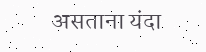असताना यंदा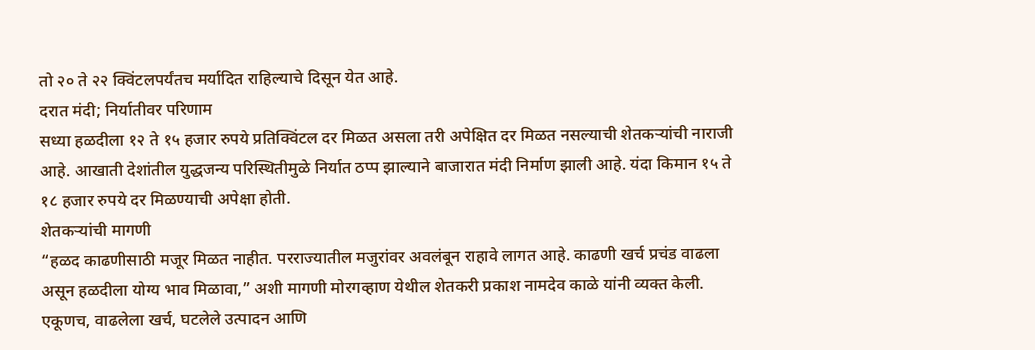तो २० ते २२ क्विंटलपर्यंतच मर्यादित राहिल्याचे दिसून येत आहे.
दरात मंदी; निर्यातीवर परिणाम
सध्या हळदीला १२ ते १५ हजार रुपये प्रतिक्विंटल दर मिळत असला तरी अपेक्षित दर मिळत नसल्याची शेतकऱ्यांची नाराजी आहे. आखाती देशांतील युद्धजन्य परिस्थितीमुळे निर्यात ठप्प झाल्याने बाजारात मंदी निर्माण झाली आहे. यंदा किमान १५ ते १८ हजार रुपये दर मिळण्याची अपेक्षा होती.
शेतकऱ्यांची मागणी
“हळद काढणीसाठी मजूर मिळत नाहीत. परराज्यातील मजुरांवर अवलंबून राहावे लागत आहे. काढणी खर्च प्रचंड वाढला असून हळदीला योग्य भाव मिळावा,” अशी मागणी मोरगव्हाण येथील शेतकरी प्रकाश नामदेव काळे यांनी व्यक्त केली.
एकूणच, वाढलेला खर्च, घटलेले उत्पादन आणि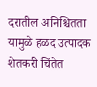दरातील अनिश्चितता यामुळे हळद उत्पादक शेतकरी चिंतेत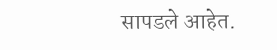सापडले आहेत.